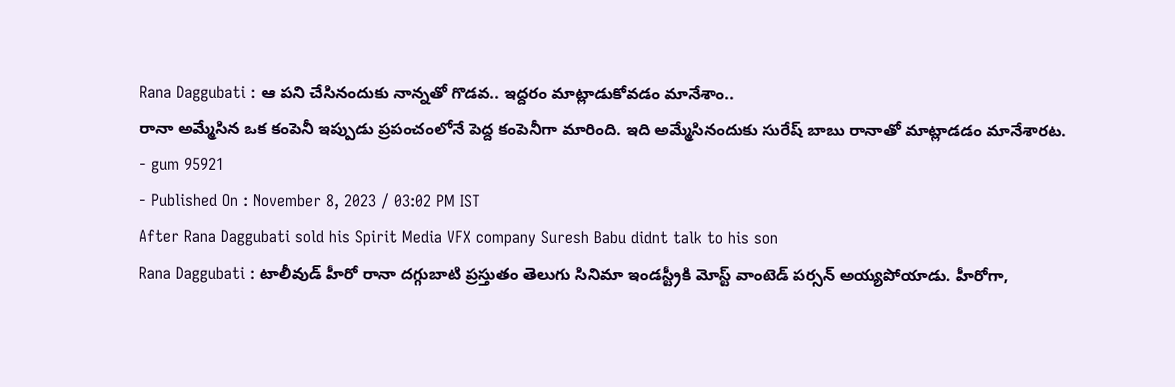Rana Daggubati : ఆ పని చేసినందుకు నాన్నతో గొడవ.. ఇద్దరం మాట్లాడుకోవడం మానేశాం..
రానా అమ్మేసిన ఒక కంపెనీ ఇప్పుడు ప్రపంచంలోనే పెద్ద కంపెనీగా మారింది. ఇది అమ్మేసినందుకు సురేష్ బాబు రానాతో మాట్లాడడం మానేశారట.
- gum 95921
- Published On : November 8, 2023 / 03:02 PM IST
After Rana Daggubati sold his Spirit Media VFX company Suresh Babu didnt talk to his son
Rana Daggubati : టాలీవుడ్ హీరో రానా దగ్గుబాటి ప్రస్తుతం తెలుగు సినిమా ఇండస్ట్రీకి మోస్ట్ వాంటెడ్ పర్సన్ అయ్యపోయాడు. హీరోగా,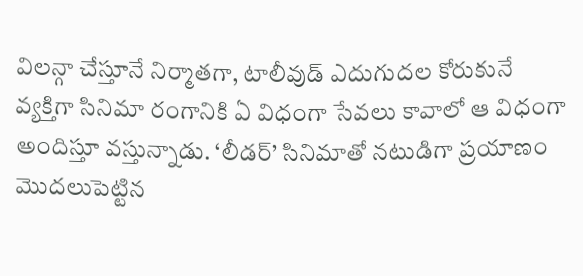విలన్గా చేస్తూనే నిర్మాతగా, టాలీవుడ్ ఎదుగుదల కోరుకునే వ్యక్తిగా సినిమా రంగానికి ఏ విధంగా సేవలు కావాలో ఆ విధంగా అందిస్తూ వస్తున్నాడు. ‘లీడర్’ సినిమాతో నటుడిగా ప్రయాణం మొదలుపెట్టిన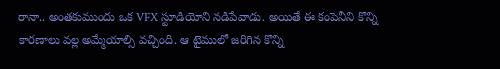రానా.. అంతకుముందు ఒక VFX స్టూడియోని నడిపేవాడు. అయితే ఈ కంపెనీని కొన్ని కారణాలు వల్ల అమ్మేయాల్సి వచ్చింది. ఆ టైములో జరిగిన కొన్ని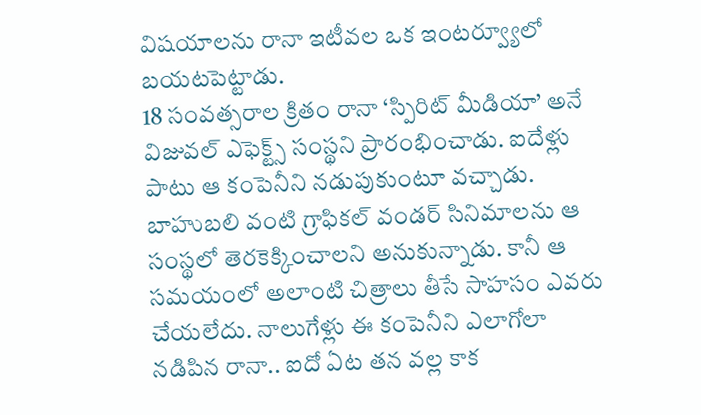విషయాలను రానా ఇటీవల ఒక ఇంటర్వ్యూలో బయటపెట్టాడు.
18 సంవత్సరాల క్రితం రానా ‘స్పిరిట్ మీడియా’ అనే విజువల్ ఎఫెక్ట్స్ సంస్థని ప్రారంభించాడు. ఐదేళ్లు పాటు ఆ కంపెనీని నడుపుకుంటూ వచ్చాడు. బాహుబలి వంటి గ్రాఫికల్ వండర్ సినిమాలను ఆ సంస్థలో తెరకెక్కించాలని అనుకున్నాడు. కానీ ఆ సమయంలో అలాంటి చిత్రాలు తీసే సాహసం ఎవరు చేయలేదు. నాలుగేళ్లు ఈ కంపెనీని ఎలాగోలా నడిపిన రానా.. ఐదో ఏట తన వల్ల కాక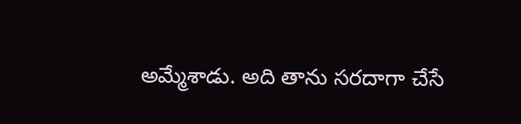అమ్మేశాడు. అది తాను సరదాగా చేసే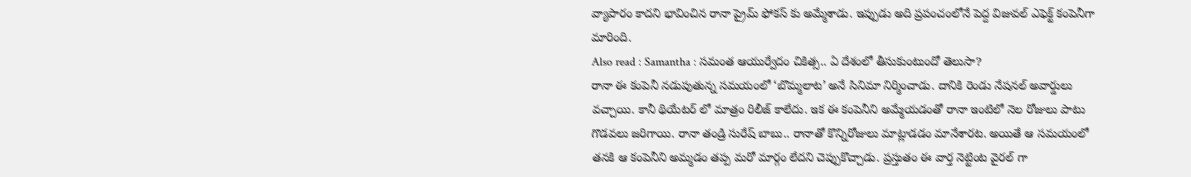వ్యాపారం కాదని భావించిన రానా ప్రైమ్ ఫోకస్ కు అమ్మేశాడు. ఇప్పుడు అది ప్రపంచంలోనే పెద్ద విజువల్ ఎఫెక్ట్ కంపెనీగా మారింది.
Also read : Samantha : సమంత ఆయుర్వేదం చికిత్స.. ఏ దేశంలో తీసుకుంటుందో తెలుసా?
రానా ఈ కంపెనీ నడుపుతున్న సమయంలో ‘బొమ్మలాట’ అనే సినిమా నిర్మించాడు. దానికి రెండు నేషనల్ అవార్డులు వచ్చాయి. కానీ థియేటర్ లో మాత్రం రిలీజ్ కాలేదు. ఇక ఈ కంపెనీని అమ్మేయడంతో రానా ఇంటిలో నెల రోజులు పాటు గొడవలు జరిగాయి. రానా తండ్రి సురేష్ బాబు.. రానాతో కొన్నిరోజులు మాట్లాడడం మానేశారట. అయితే ఆ సమయంలో తనకి ఆ కంపెనీని అమ్మడం తప్ప మరో మార్గం లేదని చెప్పుకొచ్చాడు. ప్రస్తుతం ఈ వార్త నెట్టింట వైరల్ గా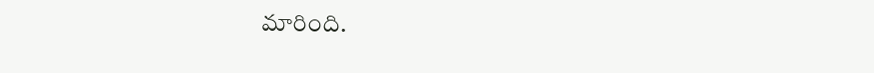మారింది.